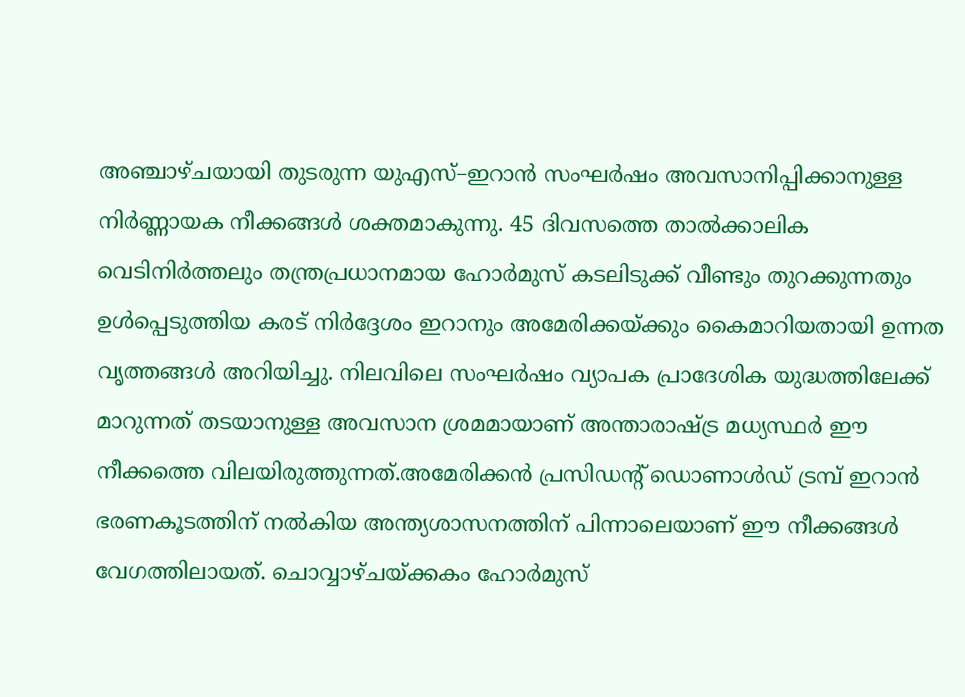അഞ്ചാഴ്ചയായി തുടരുന്ന യുഎസ്–ഇറാൻ സംഘർഷം അവസാനിപ്പിക്കാനുള്ള നിർണ്ണായക നീക്കങ്ങൾ ശക്തമാകുന്നു. 45 ദിവസത്തെ താൽക്കാലിക വെടിനിർത്തലും തന്ത്രപ്രധാനമായ ഹോർമുസ് കടലിടുക്ക് വീണ്ടും തുറക്കുന്നതും ഉൾപ്പെടുത്തിയ കരട് നിർദ്ദേശം ഇറാനും അമേരിക്കയ്ക്കും കൈമാറിയതായി ഉന്നത വൃത്തങ്ങൾ അറിയിച്ചു. നിലവിലെ സംഘർഷം വ്യാപക പ്രാദേശിക യുദ്ധത്തിലേക്ക് മാറുന്നത് തടയാനുള്ള അവസാന ശ്രമമായാണ് അന്താരാഷ്ട്ര മധ്യസ്ഥർ ഈ നീക്കത്തെ വിലയിരുത്തുന്നത്.അമേരിക്കൻ പ്രസിഡന്റ് ഡൊണാൾഡ് ട്രമ്പ് ഇറാൻ ഭരണകൂടത്തിന് നൽകിയ അന്ത്യശാസനത്തിന് പിന്നാലെയാണ് ഈ നീക്കങ്ങൾ വേഗത്തിലായത്. ചൊവ്വാഴ്ചയ്ക്കകം ഹോർമുസ്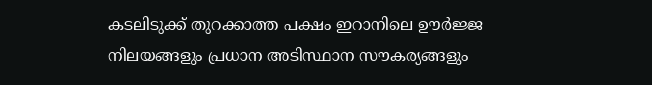കടലിടുക്ക് തുറക്കാത്ത പക്ഷം ഇറാനിലെ ഊർജ്ജ നിലയങ്ങളും പ്രധാന അടിസ്ഥാന സൗകര്യങ്ങളും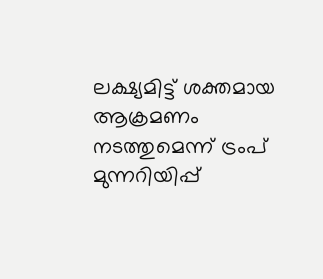ലക്ഷ്യമിട്ട് ശക്തമായ ആക്രമണം നടത്തുമെന്ന് ട്രംപ് മുന്നറിയിപ്പ്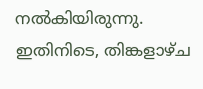നൽകിയിരുന്നു. ഇതിനിടെ, തിങ്കളാഴ്ച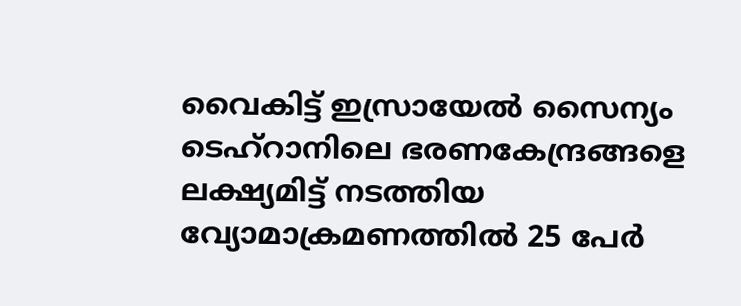വൈകിട്ട് ഇസ്രായേൽ സൈന്യം ടെഹ്റാനിലെ ഭരണകേന്ദ്രങ്ങളെ ലക്ഷ്യമിട്ട് നടത്തിയ വ്യോമാക്രമണത്തിൽ 25 പേർ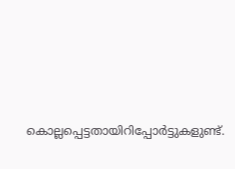കൊല്ലപ്പെട്ടതായിറിപ്പോർട്ടുകളുണ്ട്.